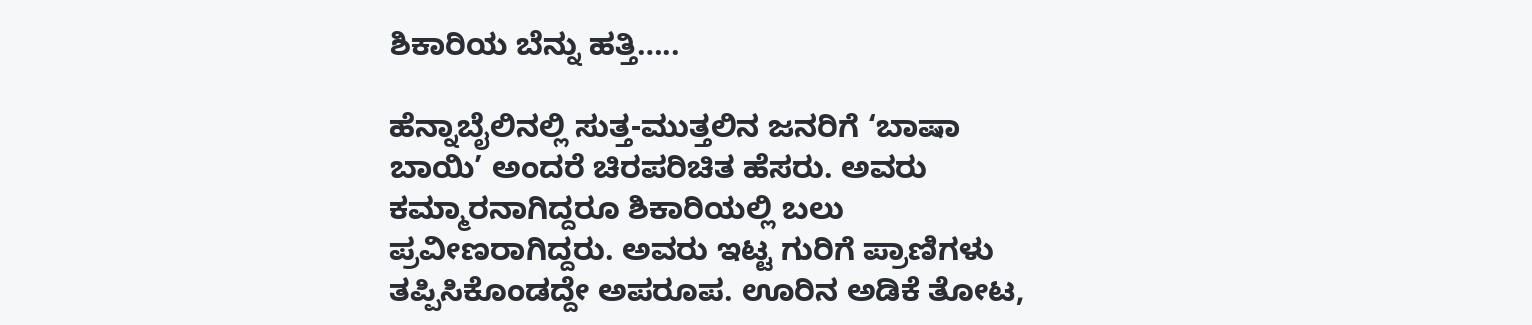ಶಿಕಾರಿಯ ಬೆನ್ನು ಹತ್ತಿ…..

ಹೆನ್ನಾಬೈಲಿನಲ್ಲಿ ಸುತ್ತ-ಮುತ್ತಲಿನ ಜನರಿಗೆ ‘ಬಾಷಾ  ಬಾಯಿ’ ಅಂದರೆ ಚಿರಪರಿಚಿತ ಹೆಸರು. ಅವರು ಕಮ್ಮಾರನಾಗಿದ್ದರೂ ಶಿಕಾರಿಯಲ್ಲಿ ಬಲು ಪ್ರವೀಣರಾಗಿದ್ದರು. ಅವರು ಇಟ್ಟ ಗುರಿಗೆ ಪ್ರಾಣಿಗಳು ತಪ್ಪಿಸಿಕೊಂಡದ್ದೇ ಅಪರೂಪ. ಊರಿನ ಅಡಿಕೆ ತೋಟ,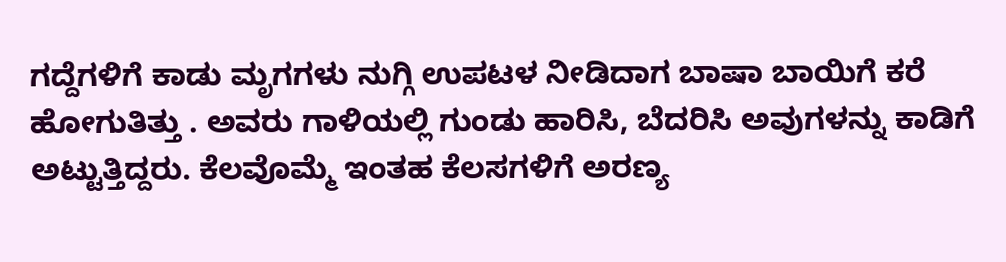ಗದ್ದೆಗಳಿಗೆ ಕಾಡು ಮೃಗಗಳು ನುಗ್ಗಿ ಉಪಟಳ ನೀಡಿದಾಗ ಬಾಷಾ ಬಾಯಿಗೆ ಕರೆ ಹೋಗುತಿತ್ತು . ಅವರು ಗಾಳಿಯಲ್ಲಿ ಗುಂಡು ಹಾರಿಸಿ, ಬೆದರಿಸಿ ಅವುಗಳನ್ನು ಕಾಡಿಗೆ ಅಟ್ಟುತ್ತಿದ್ದರು. ಕೆಲವೊಮ್ಮೆ ಇಂತಹ ಕೆಲಸಗಳಿಗೆ ಅರಣ್ಯ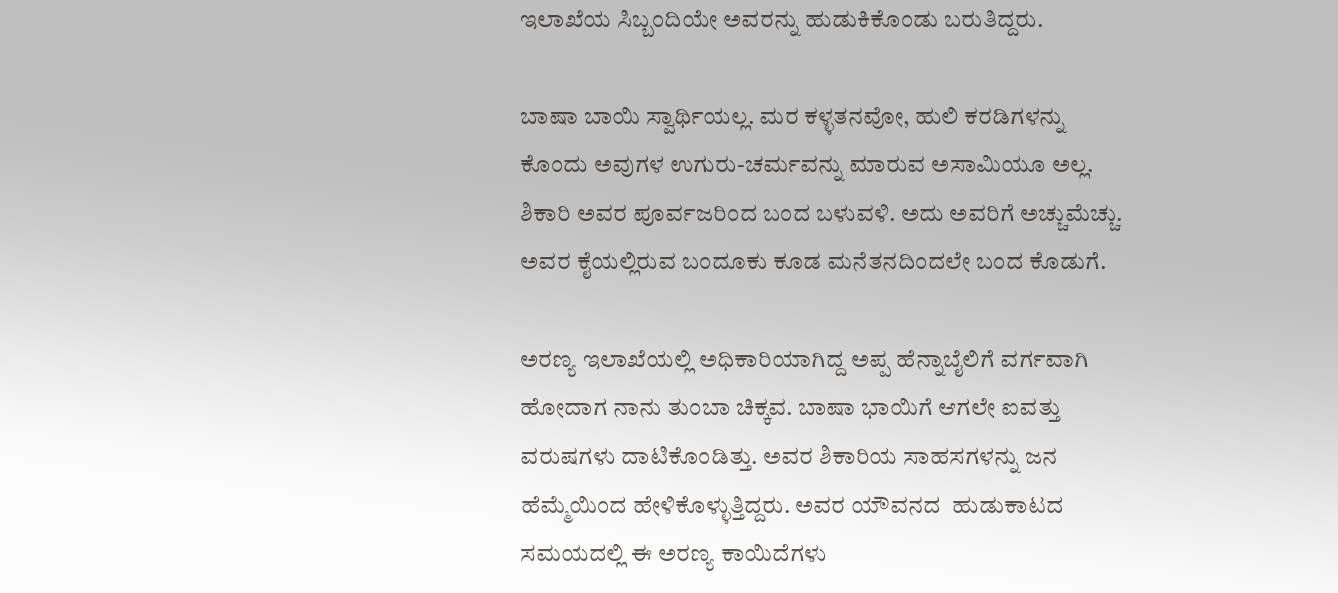ಇಲಾಖೆಯ ಸಿಬ್ಬಂದಿಯೇ ಅವರನ್ನು ಹುಡುಕಿಕೊಂಡು ಬರುತಿದ್ದರು.

ಬಾಷಾ ಬಾಯಿ ಸ್ವಾರ್ಥಿಯಲ್ಲ. ಮರ ಕಳ್ಳತನವೋ, ಹುಲಿ ಕರಡಿಗಳನ್ನು ಕೊಂದು ಅವುಗಳ ಉಗುರು-ಚರ್ಮವನ್ನು ಮಾರುವ ಅಸಾಮಿಯೂ ಅಲ್ಲ. ಶಿಕಾರಿ ಅವರ ಪೂರ್ವಜರಿಂದ ಬಂದ ಬಳುವಳಿ. ಅದು ಅವರಿಗೆ ಅಚ್ಚುಮೆಚ್ಚು. ಅವರ ಕೈಯಲ್ಲಿರುವ ಬಂದೂಕು ಕೂಡ ಮನೆತನದಿಂದಲೇ ಬಂದ ಕೊಡುಗೆ.

ಅರಣ್ಯ ಇಲಾಖೆಯಲ್ಲಿ ಅಧಿಕಾರಿಯಾಗಿದ್ದ ಅಪ್ಪ ಹೆನ್ನಾಬೈಲಿಗೆ ವರ್ಗವಾಗಿ ಹೋದಾಗ ನಾನು ತುಂಬಾ ಚಿಕ್ಕವ. ಬಾಷಾ ಭಾಯಿಗೆ ಆಗಲೇ ಐವತ್ತು ವರುಷಗಳು ದಾಟಿಕೊಂಡಿತ್ತು. ಅವರ ಶಿಕಾರಿಯ ಸಾಹಸಗಳನ್ನು ಜನ ಹೆಮ್ಮೆಯಿಂದ ಹೇಳಿಕೊಳ್ಳುತ್ತಿದ್ದರು. ಅವರ ಯೌವನದ  ಹುಡುಕಾಟದ ಸಮಯದಲ್ಲಿ ಈ ಅರಣ್ಯ ಕಾಯಿದೆಗಳು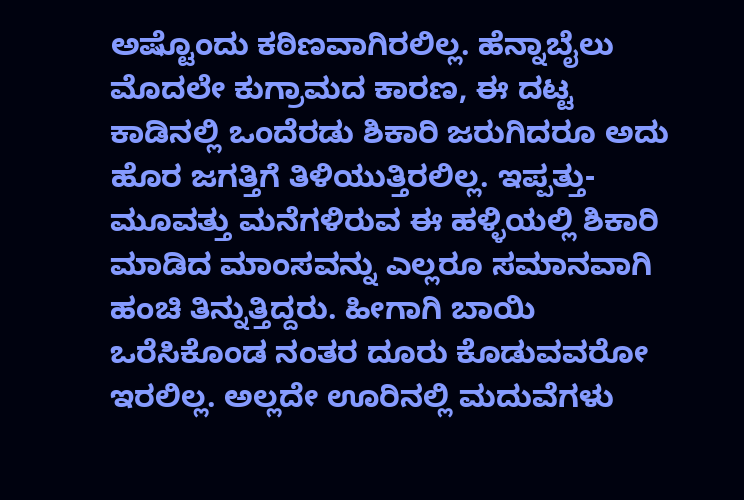ಅಷ್ಟೊಂದು ಕಠಿಣವಾಗಿರಲಿಲ್ಲ. ಹೆನ್ನಾಬೈಲು ಮೊದಲೇ ಕುಗ್ರಾಮದ ಕಾರಣ, ಈ ದಟ್ಟ ಕಾಡಿನಲ್ಲಿ ಒಂದೆರಡು ಶಿಕಾರಿ ಜರುಗಿದರೂ ಅದು ಹೊರ ಜಗತ್ತಿಗೆ ತಿಳಿಯುತ್ತಿರಲಿಲ್ಲ. ಇಪ್ಪತ್ತು-ಮೂವತ್ತು ಮನೆಗಳಿರುವ ಈ ಹಳ್ಳಿಯಲ್ಲಿ ಶಿಕಾರಿ ಮಾಡಿದ ಮಾಂಸವನ್ನು ಎಲ್ಲರೂ ಸಮಾನವಾಗಿ ಹಂಚಿ ತಿನ್ನುತ್ತಿದ್ದರು. ಹೀಗಾಗಿ ಬಾಯಿ ಒರೆಸಿಕೊಂಡ ನಂತರ ದೂರು ಕೊಡುವವರೋ ಇರಲಿಲ್ಲ. ಅಲ್ಲದೇ ಊರಿನಲ್ಲಿ ಮದುವೆಗಳು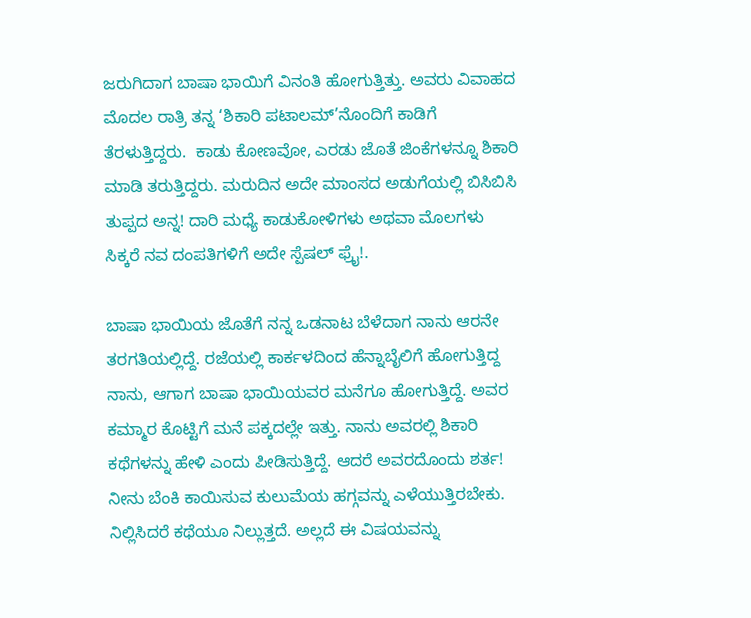ಜರುಗಿದಾಗ ಬಾಷಾ ಭಾಯಿಗೆ ವಿನಂತಿ ಹೋಗುತ್ತಿತ್ತು. ಅವರು ವಿವಾಹದ ಮೊದಲ ರಾತ್ರಿ ತನ್ನ ‘ಶಿಕಾರಿ ಪಟಾಲಮ್’ನೊಂದಿಗೆ ಕಾಡಿಗೆ ತೆರಳುತ್ತಿದ್ದರು.  ಕಾಡು ಕೋಣವೋ, ಎರಡು ಜೊತೆ ಜಿಂಕೆಗಳನ್ನೂ ಶಿಕಾರಿ ಮಾಡಿ ತರುತ್ತಿದ್ದರು. ಮರುದಿನ ಅದೇ ಮಾಂಸದ ಅಡುಗೆಯಲ್ಲಿ ಬಿಸಿಬಿಸಿ ತುಪ್ಪದ ಅನ್ನ! ದಾರಿ ಮಧ್ಯೆ ಕಾಡುಕೋಳಿಗಳು ಅಥವಾ ಮೊಲಗಳು ಸಿಕ್ಕರೆ ನವ ದಂಪತಿಗಳಿಗೆ ಅದೇ ಸ್ಪೆಷಲ್ ಫ್ರೈ!.

ಬಾಷಾ ಭಾಯಿಯ ಜೊತೆಗೆ ನನ್ನ ಒಡನಾಟ ಬೆಳೆದಾಗ ನಾನು ಆರನೇ ತರಗತಿಯಲ್ಲಿದ್ದೆ. ರಜೆಯಲ್ಲಿ ಕಾರ್ಕಳದಿಂದ ಹೆನ್ನಾಬೈಲಿಗೆ ಹೋಗುತ್ತಿದ್ದ ನಾನು, ಆಗಾಗ ಬಾಷಾ ಭಾಯಿಯವರ ಮನೆಗೂ ಹೋಗುತ್ತಿದ್ದೆ. ಅವರ ಕಮ್ಮಾರ ಕೊಟ್ಟಿಗೆ ಮನೆ ಪಕ್ಕದಲ್ಲೇ ಇತ್ತು. ನಾನು ಅವರಲ್ಲಿ ಶಿಕಾರಿ ಕಥೆಗಳನ್ನು ಹೇಳಿ ಎಂದು ಪೀಡಿಸುತ್ತಿದ್ದೆ. ಆದರೆ ಅವರದೊಂದು ಶರ್ತ! ನೀನು ಬೆಂಕಿ ಕಾಯಿಸುವ ಕುಲುಮೆಯ ಹಗ್ಗವನ್ನು ಎಳೆಯುತ್ತಿರಬೇಕು. ನಿಲ್ಲಿಸಿದರೆ ಕಥೆಯೂ ನಿಲ್ಲುತ್ತದೆ. ಅಲ್ಲದೆ ಈ ವಿಷಯವನ್ನು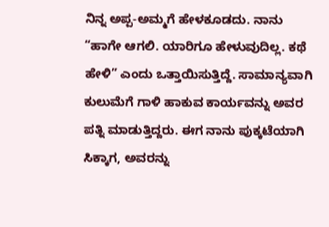ನಿನ್ನ ಅಪ್ಪ-ಅಮ್ಮಗೆ ಹೇಳಕೂಡದು. ನಾನು “ಹಾಗೇ ಆಗಲಿ. ಯಾರಿಗೂ ಹೇಳುವುದಿಲ್ಲ. ಕಥೆ ಹೇಳಿ” ಎಂದು ಒತ್ತಾಯಿಸುತ್ತಿದ್ದೆ. ಸಾಮಾನ್ಯವಾಗಿ  ಕುಲುಮೆಗೆ ಗಾಳಿ ಹಾಕುವ ಕಾರ್ಯವನ್ನು ಅವರ ಪತ್ನಿ ಮಾಡುತ್ತಿದ್ದರು. ಈಗ ನಾನು ಪುಕ್ಕಟೆಯಾಗಿ ಸಿಕ್ಕಾಗ, ಅವರನ್ನು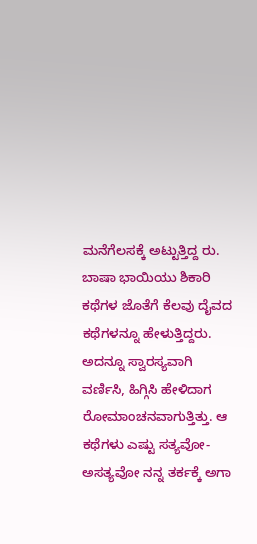ಮನೆಗೆಲಸಕ್ಕೆ ಅಟ್ಟುತ್ತಿದ್ದ ರು. ಬಾಷಾ ಭಾಯಿಯು ಶಿಕಾರಿ ಕಥೆಗಳ ಜೊತೆಗೆ ಕೆಲವು ದೈವದ ಕಥೆಗಳನ್ನೂ ಹೇಳುತ್ತಿದ್ದರು. ಅದನ್ನೂ ಸ್ವಾರಸ್ಯವಾಗಿ ವರ್ಣಿಸಿ, ಹಿಗ್ಗಿಸಿ ಹೇಳಿದಾಗ ರೋಮಾಂಚನವಾಗುತ್ತಿತ್ತು. ಆ ಕಥೆಗಳು ಎಷ್ಟು ಸತ್ಯವೋ-ಅಸತ್ಯವೋ ನನ್ನ ತರ್ಕಕ್ಕೆ ಅಗಾ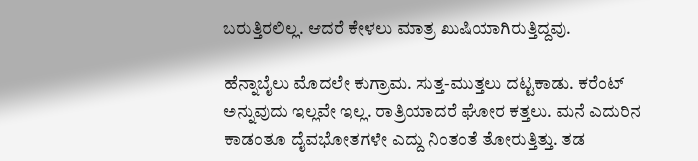ಬರುತ್ತಿರಲಿಲ್ಲ. ಆದರೆ ಕೇಳಲು ಮಾತ್ರ ಖುಷಿಯಾಗಿರುತ್ತಿದ್ದವು.

ಹೆನ್ನಾಬೈಲು ಮೊದಲೇ ಕುಗ್ರಾಮ. ಸುತ್ತ-ಮುತ್ತಲು ದಟ್ಟಕಾಡು. ಕರೆಂಟ್ ಅನ್ನುವುದು ಇಲ್ಲವೇ ಇಲ್ಲ. ರಾತ್ರಿಯಾದರೆ ಘೋರ ಕತ್ತಲು. ಮನೆ ಎದುರಿನ ಕಾಡಂತೂ ದೈವಭೋತಗಳೇ ಎದ್ದು ನಿಂತಂತೆ ತೋರುತ್ತಿತ್ತು. ತಡ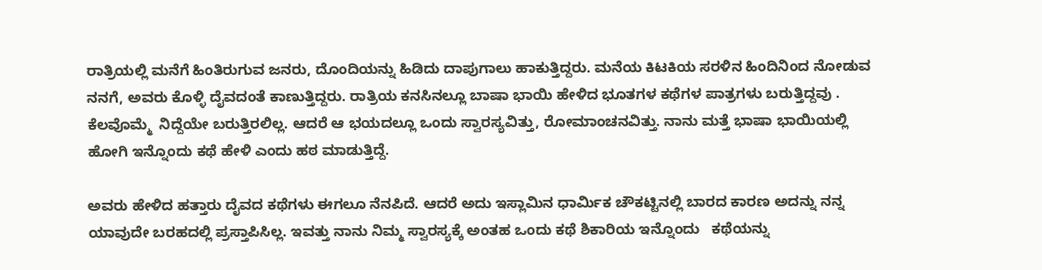ರಾತ್ರಿಯಲ್ಲಿ ಮನೆಗೆ ಹಿಂತಿರುಗುವ ಜನರು, ದೊಂದಿಯನ್ನು ಹಿಡಿದು ದಾಪುಗಾಲು ಹಾಕುತ್ತಿದ್ದರು. ಮನೆಯ ಕಿಟಕಿಯ ಸರಳಿನ ಹಿಂದಿನಿಂದ ನೋಡುವ ನನಗೆ, ಅವರು ಕೊಳ್ಳಿ ದೈವದಂತೆ ಕಾಣುತ್ತಿದ್ದರು. ರಾತ್ರಿಯ ಕನಸಿನಲ್ಲೂ ಬಾಷಾ ಭಾಯಿ ಹೇಳಿದ ಭೂತಗಳ ಕಥೆಗಳ ಪಾತ್ರಗಳು ಬರುತ್ತಿದ್ದವು . ಕೆಲವೊಮ್ಮೆ  ನಿದ್ದೆಯೇ ಬರುತ್ತಿರಲಿಲ್ಲ. ಆದರೆ ಆ ಭಯದಲ್ಲೂ ಒಂದು ಸ್ವಾರಸ್ಯವಿತ್ತು, ರೋಮಾಂಚನವಿತ್ತು. ನಾನು ಮತ್ತೆ ಭಾಷಾ ಭಾಯಿಯಲ್ಲಿ ಹೋಗಿ ಇನ್ನೊಂದು ಕಥೆ ಹೇಳಿ ಎಂದು ಹಠ ಮಾಡುತ್ತಿದ್ದೆ.

ಅವರು ಹೇಳಿದ ಹತ್ತಾರು ದೈವದ ಕಥೆಗಳು ಈಗಲೂ ನೆನಪಿದೆ. ಆದರೆ ಅದು ಇಸ್ಲಾಮಿನ ಧಾರ್ಮಿಕ ಚೌಕಟ್ಟಿನಲ್ಲಿ ಬಾರದ ಕಾರಣ ಅದನ್ನು ನನ್ನ ಯಾವುದೇ ಬರಹದಲ್ಲಿ ಪ್ರಸ್ತಾಪಿಸಿಲ್ಲ. ಇವತ್ತು ನಾನು ನಿಮ್ಮ ಸ್ವಾರಸ್ಯಕ್ಕೆ ಅಂತಹ ಒಂದು ಕಥೆ ಶಿಕಾರಿಯ ಇನ್ನೊಂದು   ಕಥೆಯನ್ನು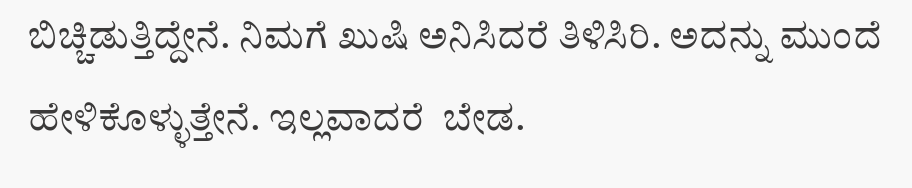ಬಿಚ್ಚಿಡುತ್ತಿದ್ದೇನೆ. ನಿಮಗೆ ಖುಷಿ ಅನಿಸಿದರೆ ತಿಳಿಸಿರಿ. ಅದನ್ನು ಮುಂದೆ ಹೇಳಿಕೊಳ್ಳುತ್ತೇನೆ. ಇಲ್ಲವಾದರೆ  ಬೇಡ.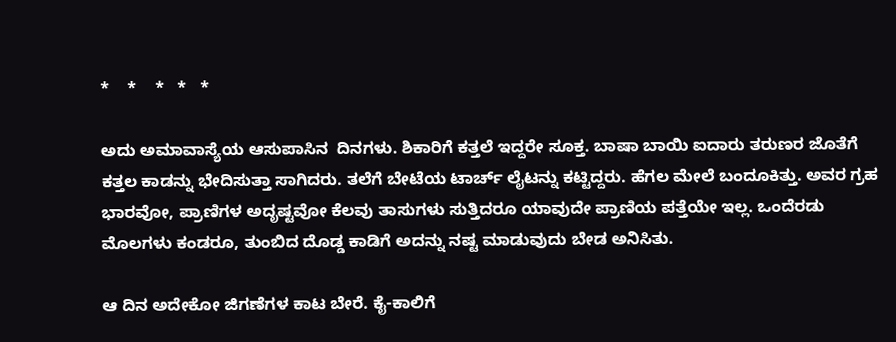*    *    *   *   *

ಅದು ಅಮಾವಾಸ್ಯೆಯ ಆಸುಪಾಸಿನ  ದಿನಗಳು. ಶಿಕಾರಿಗೆ ಕತ್ತಲೆ ಇದ್ದರೇ ಸೂಕ್ತ. ಬಾಷಾ ಬಾಯಿ ಐದಾರು ತರುಣರ ಜೊತೆಗೆ ಕತ್ತಲ ಕಾಡನ್ನು ಭೇದಿಸುತ್ತಾ ಸಾಗಿದರು. ತಲೆಗೆ ಬೇಟೆಯ ಟಾರ್ಚ್ ಲೈಟನ್ನು ಕಟ್ಟಿದ್ದರು. ಹೆಗಲ ಮೇಲೆ ಬಂದೂಕಿತ್ತು. ಅವರ ಗ್ರಹ ಭಾರವೋ, ಪ್ರಾಣಿಗಳ ಅದೃಷ್ಟವೋ ಕೆಲವು ತಾಸುಗಳು ಸುತ್ತಿದರೂ ಯಾವುದೇ ಪ್ರಾಣಿಯ ಪತ್ತೆಯೇ ಇಲ್ಲ. ಒಂದೆರಡು ಮೊಲಗಳು ಕಂಡರೂ, ತುಂಬಿದ ದೊಡ್ಡ ಕಾಡಿಗೆ ಅದನ್ನು ನಷ್ಟ ಮಾಡುವುದು ಬೇಡ ಅನಿಸಿತು.

ಆ ದಿನ ಅದೇಕೋ ಜಿಗಣೆಗಳ ಕಾಟ ಬೇರೆ. ಕೈ-ಕಾಲಿಗೆ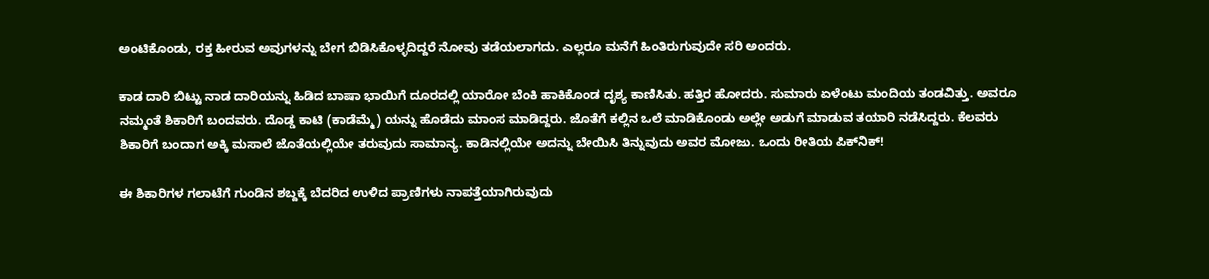ಅಂಟಿಕೊಂಡು, ರಕ್ತ ಹೀರುವ ಅವುಗಳನ್ನು ಬೇಗ ಬಿಡಿಸಿಕೊಳ್ಳದಿದ್ದರೆ ನೋವು ತಡೆಯಲಾಗದು. ಎಲ್ಲರೂ ಮನೆಗೆ ಹಿಂತಿರುಗುವುದೇ ಸರಿ ಅಂದರು.

ಕಾಡ ದಾರಿ ಬಿಟ್ಟು ನಾಡ ದಾರಿಯನ್ನು ಹಿಡಿದ ಬಾಷಾ ಭಾಯಿಗೆ ದೂರದಲ್ಲಿ ಯಾರೋ ಬೆಂಕಿ ಹಾಕಿಕೊಂಡ ದೃಶ್ಯ ಕಾಣಿಸಿತು. ಹತ್ತಿರ ಹೋದರು. ಸುಮಾರು ಏಳೆಂಟು ಮಂದಿಯ ತಂಡವಿತ್ತು. ಅವರೂ ನಮ್ಮಂತೆ ಶಿಕಾರಿಗೆ ಬಂದವರು. ದೊಡ್ಡ ಕಾಟಿ (ಕಾಡೆಮ್ಮೆ) ಯನ್ನು ಹೊಡೆದು ಮಾಂಸ ಮಾಡಿದ್ದರು. ಜೊತೆಗೆ ಕಲ್ಲಿನ ಒಲೆ ಮಾಡಿಕೊಂಡು ಅಲ್ಲೇ ಅಡುಗೆ ಮಾಡುವ ತಯಾರಿ ನಡೆಸಿದ್ದರು. ಕೆಲವರು ಶಿಕಾರಿಗೆ ಬಂದಾಗ ಅಕ್ಕಿ ಮಸಾಲೆ ಜೊತೆಯಲ್ಲಿಯೇ ತರುವುದು ಸಾಮಾನ್ಯ. ಕಾಡಿನಲ್ಲಿಯೇ ಅದನ್ನು ಬೇಯಿಸಿ ತಿನ್ನುವುದು ಅವರ ಮೋಜು. ಒಂದು ರೀತಿಯ ಪಿಕ್‍ನಿಕ್!

ಈ ಶಿಕಾರಿಗಳ ಗಲಾಟೆಗೆ ಗುಂಡಿನ ಶಬ್ದಕ್ಕೆ ಬೆದರಿದ ಉಳಿದ ಪ್ರಾಣಿಗಳು ನಾಪತ್ತೆಯಾಗಿರುವುದು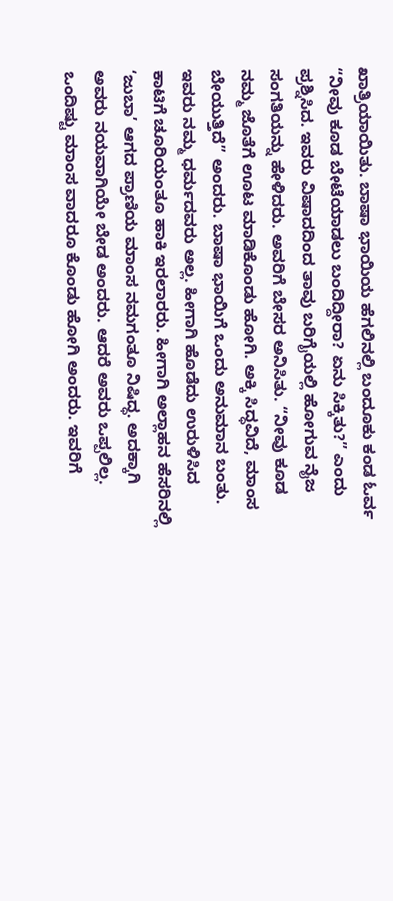ಖಾತ್ರಿಯಾಯಿತು. ಬಾಷಾ ಭಾಯಿಯ ಹೆಗಲಿನಲ್ಲಿ ಬಂದೂಕು ಕಂಡ ಓರ್ವ “ನೀವು ಕೂಡ ಬೇಟೆಯಾಡಲು ಬಂದಿದ್ದೀರಾ? ಏನು ಸಿಕ್ಕಿತು?” ಎಂದು ಪ್ರಶ್ನಿಸಿದ. ಇವರು ವಿಷಾದದಿಂದ ತಾವು ಬರಿಗೈಯಲ್ಲಿ ಹೋಗುವ ನೈಜ ಸಂಗತಿಯನ್ನು ಹೇಳಿದರು. ಅವರಿಗೆ ಬೇಸರ ಅನಿಸಿತು. “ನೀವು ಕೂಡ ನಮ್ಮ ಜೊತೆಗೆ ಊಟ ಮಾಡಿಕೊಂಡು ಹೋಗಿ. ಅಕ್ಕಿ ಸಿದ್ಧವಿದೆ, ಮಾಂಸ ಬೇಯುತ್ತಿದೆ” ಅಂದರು. ಬಾಷಾ ಭಾಯಿಗೆ ಒಂದು ಅನುಮಾನ ಬಂತು. ಇವರು ನಮ್ಮ ಧರ್ಮದವರು ಅಲ್ಲ. ಹೀಗಾಗಿ ಹೊಡೆದು ಉರುಳಿಸಿದ ಕಾಟಿಗೆ ಚೂರಿಯಂತೂ ಹಾಕಿ ಇರಲಾರರು. ಹೀಗಾಗಿ ಅಲ್ಲಾಹನ ಹೆಸರಿನಲ್ಲಿ ‘ಜುಬಾ’ ಆಗದ ಪ್ರಾಣಿಯ ಮಾಂಸ ನಮಗಂತೂ ನಿಷಿದ್ಧ. ಅದಕ್ಕಾಗಿ ಅವರು ನಯವಾಗಿಯೇ ಬೇಡ ಅಂದರು. ಆದರೆ ಅವರು ಒಪ್ಪಲಿಲ್ಲ. ಒಂದಿಷ್ಟು ಮಾಂಸ ವಾದರೂ ಕೊಂಡು ಹೋಗಿ ಅಂದರು. ಇವರಿಗೆ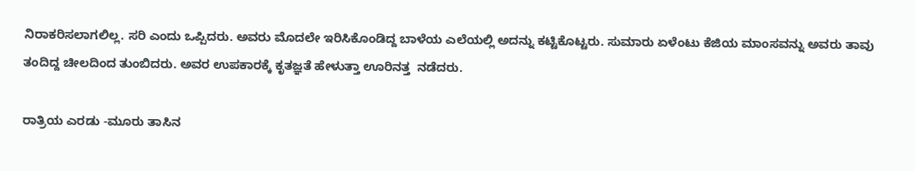ನಿರಾಕರಿಸಲಾಗಲಿಲ್ಲ. ಸರಿ ಎಂದು ಒಪ್ಪಿದರು. ಅವರು ಮೊದಲೇ ಇರಿಸಿಕೊಂಡಿದ್ದ ಬಾಳೆಯ ಎಲೆಯಲ್ಲಿ ಅದನ್ನು ಕಟ್ಟಿಕೊಟ್ಟರು. ಸುಮಾರು ಏಳೆಂಟು ಕೆಜಿಯ ಮಾಂಸವನ್ನು ಅವರು ತಾವು ತಂದಿದ್ದ ಚೀಲದಿಂದ ತುಂಬಿದರು. ಅವರ ಉಪಕಾರಕ್ಕೆ ಕೃತಜ್ಞತೆ ಹೇಳುತ್ತಾ ಊರಿನತ್ತ  ನಡೆದರು.

ರಾತ್ರಿಯ ಎರಡು -ಮೂರು ತಾಸಿನ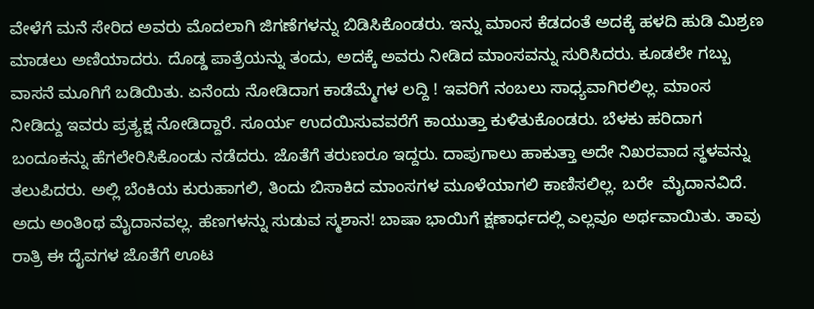ವೇಳೆಗೆ ಮನೆ ಸೇರಿದ ಅವರು ಮೊದಲಾಗಿ ಜಿಗಣೆಗಳನ್ನು ಬಿಡಿಸಿಕೊಂಡರು. ಇನ್ನು ಮಾಂಸ ಕೆಡದಂತೆ ಅದಕ್ಕೆ ಹಳದಿ ಹುಡಿ ಮಿಶ್ರಣ ಮಾಡಲು ಅಣಿಯಾದರು. ದೊಡ್ಡ ಪಾತ್ರೆಯನ್ನು ತಂದು, ಅದಕ್ಕೆ ಅವರು ನೀಡಿದ ಮಾಂಸವನ್ನು ಸುರಿಸಿದರು. ಕೂಡಲೇ ಗಬ್ಬು ವಾಸನೆ ಮೂಗಿಗೆ ಬಡಿಯಿತು. ಏನೆಂದು ನೋಡಿದಾಗ ಕಾಡೆಮ್ಮೆಗಳ ಲದ್ದಿ ! ಇವರಿಗೆ ನಂಬಲು ಸಾಧ್ಯವಾಗಿರಲಿಲ್ಲ. ಮಾಂಸ ನೀಡಿದ್ದು ಇವರು ಪ್ರತ್ಯಕ್ಷ ನೋಡಿದ್ದಾರೆ. ಸೂರ್ಯ ಉದಯಿಸುವವರೆಗೆ ಕಾಯುತ್ತಾ ಕುಳಿತುಕೊಂಡರು. ಬೆಳಕು ಹರಿದಾಗ ಬಂದೂಕನ್ನು ಹೆಗಲೇರಿಸಿಕೊಂಡು ನಡೆದರು. ಜೊತೆಗೆ ತರುಣರೂ ಇದ್ದರು. ದಾಪುಗಾಲು ಹಾಕುತ್ತಾ ಅದೇ ನಿಖರವಾದ ಸ್ಥಳವನ್ನು ತಲುಪಿದರು. ಅಲ್ಲಿ ಬೆಂಕಿಯ ಕುರುಹಾಗಲಿ, ತಿಂದು ಬಿಸಾಕಿದ ಮಾಂಸಗಳ ಮೂಳೆಯಾಗಲಿ ಕಾಣಿಸಲಿಲ್ಲ. ಬರೇ  ಮೈದಾನವಿದೆ. ಅದು ಅಂತಿಂಥ ಮೈದಾನವಲ್ಲ. ಹೆಣಗಳನ್ನು ಸುಡುವ ಸ್ಮಶಾನ! ಬಾಷಾ ಭಾಯಿಗೆ ಕ್ಷಣಾರ್ಧದಲ್ಲಿ ಎಲ್ಲವೂ ಅರ್ಥವಾಯಿತು. ತಾವು ರಾತ್ರಿ ಈ ದೈವಗಳ ಜೊತೆಗೆ ಊಟ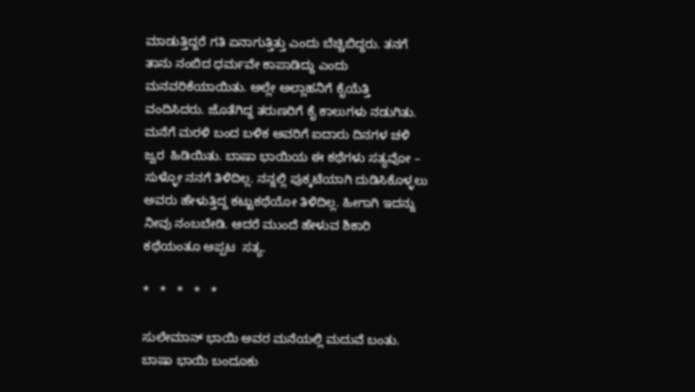ಮಾಡುತ್ತಿದ್ದರೆ ಗತಿ ಏನಾಗುತ್ತಿತ್ತು ಎಂದು ಬೆಚ್ಚಿಬಿದ್ದರು. ತನಗೆ ತಾನು ನಂಬಿದ ಧರ್ಮವೇ ಕಾಪಾಡಿದ್ದು ಎಂದು ಮನವರಿಕೆಯಾಯಿತು. ಅಲ್ಲೇ ಅಲ್ಲಾಹನಿಗೆ ಕೈಯೆತ್ತಿ ವಂದಿಸಿದರು. ಜೊತೆಗಿದ್ದ ತರುಣರಿಗೆ ಕೈ ಕಾಲುಗಳು ನಡುಗಿತು. ಮನೆಗೆ ಮರಳಿ ಬಂದ ಬಳಿಕ ಅವರಿಗೆ ಐದಾರು ದಿನಗಳ ಚಳಿ ಜ್ವರ  ಹಿಡಿಯಿತು. ಬಾಷಾ ಭಾಯಿಯ ಈ ಕಥೆಗಳು ಸತ್ಯವೋ – ಸುಳ್ಳೋ ನನಗೆ ತಿಳಿದಿಲ್ಲ. ನನ್ನಲ್ಲಿ ಪುಕ್ಕಟೆಯಾಗಿ ದುಡಿಸಿಕೊಳ್ಳಲು ಅವರು ಹೇಳುತ್ತಿದ್ದ ಕಟ್ಟುಕಥೆಯೋ ತಿಳಿದಿಲ್ಲ. ಹೀಗಾಗಿ ಇದನ್ನು ನೀವು ನಂಬಬೇಡಿ. ಆದರೆ ಮುಂದೆ ಹೇಳುವ ಶಿಕಾರಿ ಕಥೆಯಂತೂ ಅಪ್ಪಟ  ಸತ್ಯ.

*   *   *   *   *

ಸುಲೇಮಾನ್ ಭಾಯಿ ಅವರ ಮನೆಯಲ್ಲಿ ಮದುವೆ ಬಂತು. ಬಾಷಾ ಭಾಯಿ ಬಂದೂಕು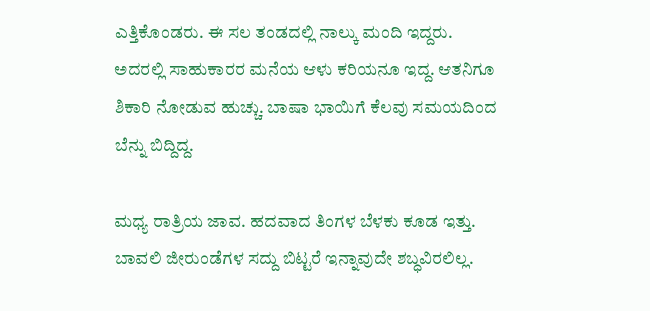ಎತ್ತಿಕೊಂಡರು. ಈ ಸಲ ತಂಡದಲ್ಲಿ ನಾಲ್ಕು ಮಂದಿ ಇದ್ದರು. ಅದರಲ್ಲಿ ಸಾಹುಕಾರರ ಮನೆಯ ಆಳು ಕರಿಯನೂ ಇದ್ದ. ಆತನಿಗೂ ಶಿಕಾರಿ ನೋಡುವ ಹುಚ್ಚು. ಬಾಷಾ ಭಾಯಿಗೆ ಕೆಲವು ಸಮಯದಿಂದ ಬೆನ್ನು ಬಿದ್ದಿದ್ದ.

ಮಧ್ಯ ರಾತ್ರಿಯ ಜಾವ. ಹದವಾದ ತಿಂಗಳ ಬೆಳಕು ಕೂಡ ಇತ್ತು. ಬಾವಲಿ ಜೀರುಂಡೆಗಳ ಸದ್ದು ಬಿಟ್ಟರೆ ಇನ್ನಾವುದೇ ಶಬ್ಧವಿರಲಿಲ್ಲ.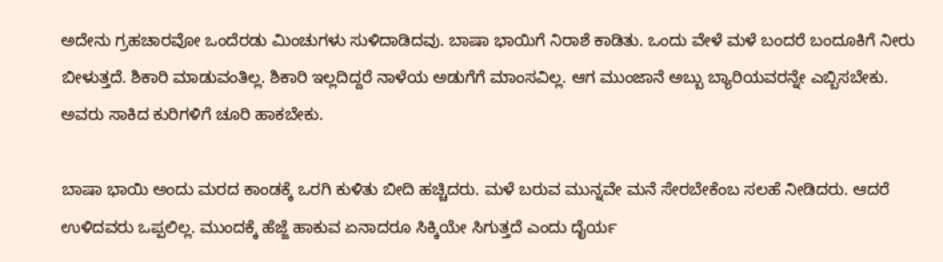ಅದೇನು ಗ್ರಹಚಾರವೋ ಒಂದೆರಡು ಮಿಂಚುಗಳು ಸುಳಿದಾಡಿದವು. ಬಾಷಾ ಭಾಯಿಗೆ ನಿರಾಶೆ ಕಾಡಿತು. ಒಂದು ವೇಳೆ ಮಳೆ ಬಂದರೆ ಬಂದೂಕಿಗೆ ನೀರು ಬೀಳುತ್ತದೆ. ಶಿಕಾರಿ ಮಾಡುವಂತಿಲ್ಲ. ಶಿಕಾರಿ ಇಲ್ಲದಿದ್ದರೆ ನಾಳೆಯ ಅಡುಗೆಗೆ ಮಾಂಸವಿಲ್ಲ. ಆಗ ಮುಂಜಾನೆ ಅಬ್ಬು ಬ್ಯಾರಿಯವರನ್ನೇ ಎಬ್ಬಿಸಬೇಕು. ಅವರು ಸಾಕಿದ ಕುರಿಗಳಿಗೆ ಚೂರಿ ಹಾಕಬೇಕು.

ಬಾಷಾ ಭಾಯಿ ಅಂದು ಮರದ ಕಾಂಡಕ್ಕೆ ಒರಗಿ ಕುಳಿತು ಬೀದಿ ಹಚ್ಚಿದರು. ಮಳೆ ಬರುವ ಮುನ್ನವೇ ಮನೆ ಸೇರಬೇಕೆಂಬ ಸಲಹೆ ನೀಡಿದರು. ಆದರೆ ಉಳಿದವರು ಒಪ್ಪಲಿಲ್ಲ. ಮುಂದಕ್ಕೆ ಹೆಜ್ಜೆ ಹಾಕುವ ಏನಾದರೂ ಸಿಕ್ಕಿಯೇ ಸಿಗುತ್ತದೆ ಎಂದು ದೈರ್ಯ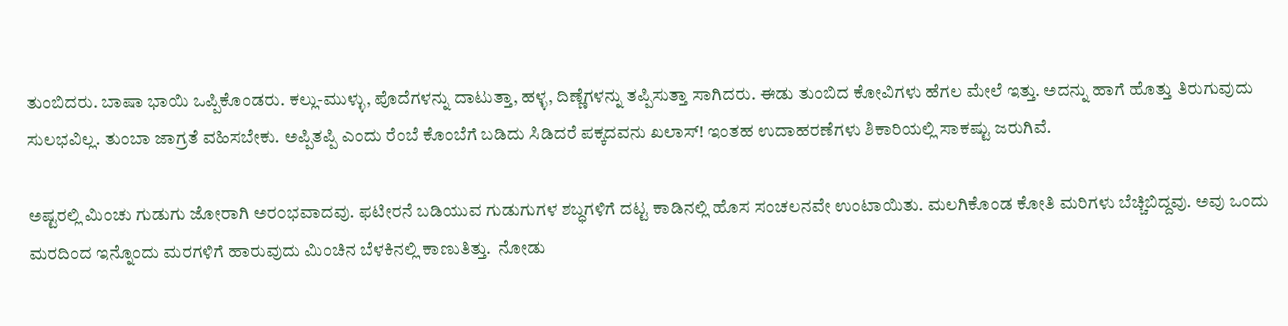ತುಂಬಿದರು. ಬಾಷಾ ಭಾಯಿ ಒಪ್ಪಿಕೊಂಡರು. ಕಲ್ಲು-ಮುಳ್ಳು, ಪೊದೆಗಳನ್ನು ದಾಟುತ್ತಾ, ಹಳ್ಳ, ದಿಣ್ಣೆಗಳನ್ನು ತಪ್ಪಿಸುತ್ತಾ ಸಾಗಿದರು. ಈಡು ತುಂಬಿದ ಕೋವಿಗಳು ಹೆಗಲ ಮೇಲೆ ಇತ್ತು. ಅದನ್ನು ಹಾಗೆ ಹೊತ್ತು ತಿರುಗುವುದು ಸುಲಭವಿಲ್ಲ. ತುಂಬಾ ಜಾಗ್ರತೆ ವಹಿಸಬೇಕು. ಅಪ್ಪಿತಪ್ಪಿ ಎಂದು ರೆಂಬೆ ಕೊಂಬೆಗೆ ಬಡಿದು ಸಿಡಿದರೆ ಪಕ್ಕದವನು ಖಲಾಸ್! ಇಂತಹ ಉದಾಹರಣೆಗಳು ಶಿಕಾರಿಯಲ್ಲಿ ಸಾಕಷ್ಟು ಜರುಗಿವೆ.

ಅಷ್ಟರಲ್ಲಿ ಮಿಂಚು ಗುಡುಗು ಜೋರಾಗಿ ಅರ೦ಭವಾದವು. ಫಟೀರನೆ ಬಡಿಯುವ ಗುಡುಗುಗಳ ಶಬ್ಧಗಳಿಗೆ ದಟ್ಟ ಕಾಡಿನಲ್ಲಿ ಹೊಸ ಸಂಚಲನವೇ ಉಂಟಾಯಿತು. ಮಲಗಿಕೊಂಡ ಕೋತಿ ಮರಿಗಳು ಬೆಚ್ಚಿಬಿದ್ದವು. ಅವು ಒಂದು ಮರದಿಂದ ಇನ್ನೊಂದು ಮರಗಳಿಗೆ ಹಾರುವುದು ಮಿಂಚಿನ ಬೆಳಕಿನಲ್ಲಿ ಕಾಣುತಿತ್ತು.  ನೋಡು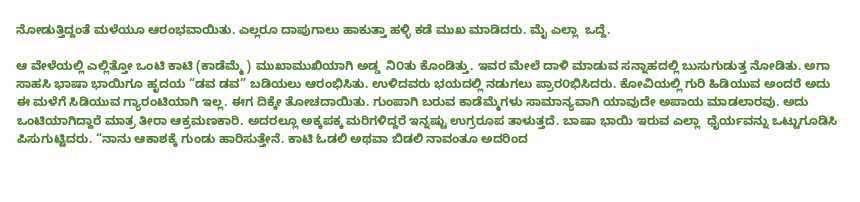ನೋಡುತ್ತಿದ್ದಂತೆ ಮಳೆಯೂ ಆರಂಭವಾಯಿತು. ಎಲ್ಲರೂ ದಾಪುಗಾಲು ಹಾಕುತ್ತಾ ಹಳ್ಳಿ ಕಡೆ ಮುಖ ಮಾಡಿದರು. ಮೈ ಎಲ್ಲಾ  ಒದ್ದೆ.

ಆ ವೇಳೆಯಲ್ಲಿ ಎಲ್ಲಿತ್ತೋ ಒಂಟಿ ಕಾಟಿ (ಕಾಡೆಮ್ಮೆ ) ಮುಖಾಮುಖಿಯಾಗಿ ಅಡ್ಡ  ನಿ೦ತು ಕೊಂಡಿತ್ತು. ಇವರ ಮೇಲೆ ದಾಳಿ ಮಾಡುವ ಸನ್ನಾಹದಲ್ಲಿ ಬುಸುಗುಡುತ್ತ ನೋಡಿತು. ಅಗಾ ಸಾಹಸಿ ಭಾಷಾ ಭಾಯಿಗೂ ಹೃದಯ “ಡವ ಡವ” ಬಡಿಯಲು ಆರಂಭಿಸಿತು. ಉಳಿದವರು ಭಯದಲ್ಲಿ ನಡುಗಲು ಪ್ರಾರ೦ಭಿಸಿದರು. ಕೋವಿಯಲ್ಲಿ ಗುರಿ ಹಿಡಿಯುವ ಅಂದರೆ ಅದು ಈ ಮಳೆಗೆ ಸಿಡಿಯುವ ಗ್ಯಾರಂಟಿಯಾಗಿ ಇಲ್ಲ. ಈಗ ದಿಕ್ಕೇ ತೋಚದಾಯಿತು. ಗುಂಪಾಗಿ ಬರುವ ಕಾಡೆಮ್ಮೆಗಳು ಸಾಮಾನ್ಯವಾಗಿ ಯಾವುದೇ ಅಪಾಯ ಮಾಡಲಾರವು. ಅದು ಒಂಟಿಯಾಗಿದ್ದಾರೆ ಮಾತ್ರ ತೀರಾ ಆಕ್ರಮಣಕಾರಿ. ಅದರಲ್ಲೂ ಅಕ್ಕಪಕ್ಕ ಮರಿಗಳಿದ್ದರೆ ಇನ್ನಷ್ಟು ಉಗ್ರರೂಪ ತಾಳುತ್ತದೆ. ಬಾಷಾ ಭಾಯಿ ಇರುವ ಎಲ್ಲಾ  ಧೈರ್ಯವನ್ನು ಒಟ್ಟುಗೂಡಿಸಿ ಪಿಸುಗುಟ್ಟಿದರು. “ನಾನು ಆಕಾಶಕ್ಕೆ ಗುಂಡು ಹಾರಿಸುತ್ತೇನೆ. ಕಾಟಿ ಓಡಲಿ ಅಥವಾ ಬಿಡಲಿ ನಾವಂತೂ ಅದರಿಂದ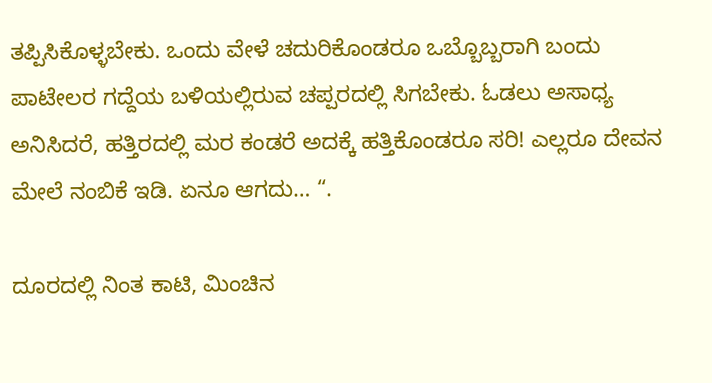ತಪ್ಪಿಸಿಕೊಳ್ಳಬೇಕು. ಒಂದು ವೇಳೆ ಚದುರಿಕೊಂಡರೂ ಒಬ್ಬೊಬ್ಬರಾಗಿ ಬಂದು ಪಾಟೇಲರ ಗದ್ದೆಯ ಬಳಿಯಲ್ಲಿರುವ ಚಪ್ಪರದಲ್ಲಿ ಸಿಗಬೇಕು. ಓಡಲು ಅಸಾಧ್ಯ ಅನಿಸಿದರೆ, ಹತ್ತಿರದಲ್ಲಿ ಮರ ಕಂಡರೆ ಅದಕ್ಕೆ ಹತ್ತಿಕೊಂಡರೂ ಸರಿ! ಎಲ್ಲರೂ ದೇವನ ಮೇಲೆ ನಂಬಿಕೆ ಇಡಿ. ಏನೂ ಆಗದು… “.

ದೂರದಲ್ಲಿ ನಿಂತ ಕಾಟಿ, ಮಿಂಚಿನ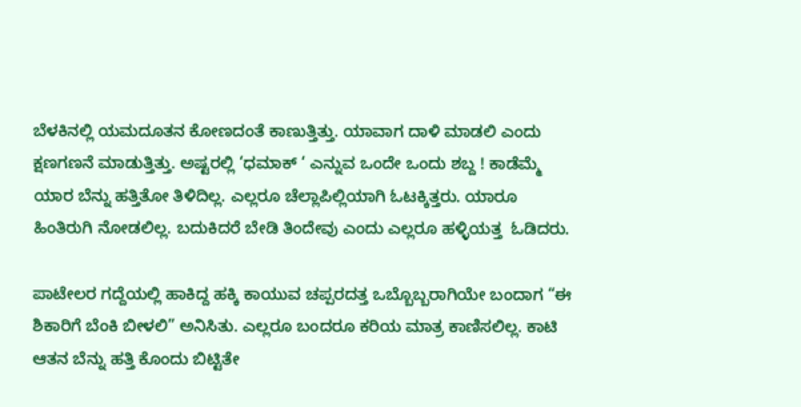ಬೆಳಕಿನಲ್ಲಿ ಯಮದೂತನ ಕೋಣದಂತೆ ಕಾಣುತ್ತಿತ್ತು. ಯಾವಾಗ ದಾಳಿ ಮಾಡಲಿ ಎಂದು ಕ್ಷಣಗಣನೆ ಮಾಡುತ್ತಿತ್ತು. ಅಷ್ಟರಲ್ಲಿ ‘ಧಮಾಕ್ ‘ ಎನ್ನುವ ಒಂದೇ ಒಂದು ಶಬ್ದ ! ಕಾಡೆಮ್ಮೆ ಯಾರ ಬೆನ್ನು ಹತ್ತಿತೋ ತಿಳಿದಿಲ್ಲ. ಎಲ್ಲರೂ ಚೆಲ್ಲಾಪಿಲ್ಲಿಯಾಗಿ ಓಟಕ್ಕಿತ್ತರು. ಯಾರೂ ಹಿಂತಿರುಗಿ ನೋಡಲಿಲ್ಲ. ಬದುಕಿದರೆ ಬೇಡಿ ತಿಂದೇವು ಎಂದು ಎಲ್ಲರೂ ಹಳ್ಳಿಯತ್ತ  ಓಡಿದರು.

ಪಾಟೇಲರ ಗದ್ದೆಯಲ್ಲಿ ಹಾಕಿದ್ದ ಹಕ್ಕಿ ಕಾಯುವ ಚಪ್ಪರದತ್ತ ಒಬ್ಬೊಬ್ಬರಾಗಿಯೇ ಬಂದಾಗ “ಈ ಶಿಕಾರಿಗೆ ಬೆಂಕಿ ಬೀಳಲಿ” ಅನಿಸಿತು. ಎಲ್ಲರೂ ಬಂದರೂ ಕರಿಯ ಮಾತ್ರ ಕಾಣಿಸಲಿಲ್ಲ. ಕಾಟಿ ಆತನ ಬೆನ್ನು ಹತ್ತಿ ಕೊಂದು ಬಿಟ್ಟಿತೇ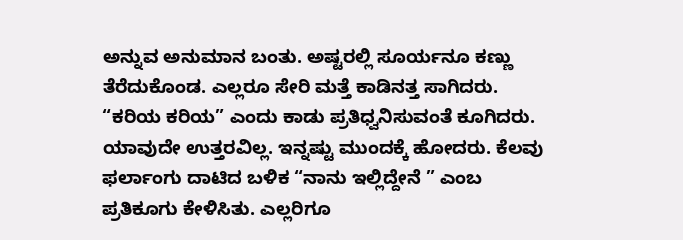ಅನ್ನುವ ಅನುಮಾನ ಬಂತು. ಅಷ್ಟರಲ್ಲಿ ಸೂರ್ಯನೂ ಕಣ್ಣು ತೆರೆದುಕೊಂಡ. ಎಲ್ಲರೂ ಸೇರಿ ಮತ್ತೆ ಕಾಡಿನತ್ತ ಸಾಗಿದರು. “ಕರಿಯ ಕರಿಯ” ಎಂದು ಕಾಡು ಪ್ರತಿಧ್ವನಿಸುವಂತೆ ಕೂಗಿದರು. ಯಾವುದೇ ಉತ್ತರವಿಲ್ಲ. ಇನ್ನಷ್ಟು ಮುಂದಕ್ಕೆ ಹೋದರು. ಕೆಲವು ಫರ್ಲಾಂಗು ದಾಟಿದ ಬಳಿಕ “ನಾನು ಇಲ್ಲಿದ್ದೇನೆ ” ಎಂಬ ಪ್ರತಿಕೂಗು ಕೇಳಿಸಿತು. ಎಲ್ಲರಿಗೂ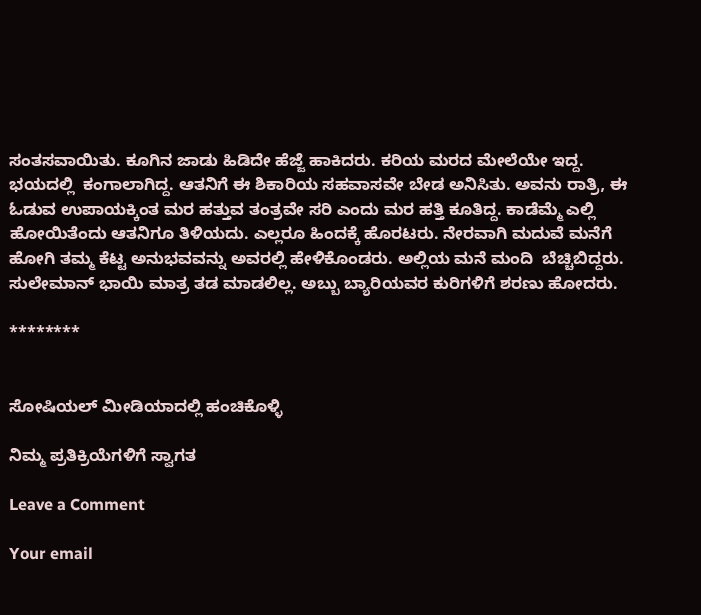ಸಂತಸವಾಯಿತು. ಕೂಗಿನ ಜಾಡು ಹಿಡಿದೇ ಹೆಜ್ಜೆ ಹಾಕಿದರು. ಕರಿಯ ಮರದ ಮೇಲೆಯೇ ಇದ್ದ. ಭಯದಲ್ಲಿ  ಕಂಗಾಲಾಗಿದ್ದ. ಆತನಿಗೆ ಈ ಶಿಕಾರಿಯ ಸಹವಾಸವೇ ಬೇಡ ಅನಿಸಿತು. ಅವನು ರಾತ್ರಿ, ಈ ಓಡುವ ಉಪಾಯಕ್ಕಿಂತ ಮರ ಹತ್ತುವ ತಂತ್ರವೇ ಸರಿ ಎಂದು ಮರ ಹತ್ತಿ ಕೂತಿದ್ದ. ಕಾಡೆಮ್ಮೆ ಎಲ್ಲಿ ಹೋಯಿತೆಂದು ಆತನಿಗೂ ತಿಳಿಯದು. ಎಲ್ಲರೂ ಹಿಂದಕ್ಕೆ ಹೊರಟರು. ನೇರವಾಗಿ ಮದುವೆ ಮನೆಗೆ ಹೋಗಿ ತಮ್ಮ ಕೆಟ್ಟ ಅನುಭವವನ್ನು ಅವರಲ್ಲಿ ಹೇಳಿಕೊಂಡರು. ಅಲ್ಲಿಯ ಮನೆ ಮಂದಿ  ಬೆಚ್ಚಿಬಿದ್ದರು. ಸುಲೇಮಾನ್ ಭಾಯಿ ಮಾತ್ರ ತಡ ಮಾಡಲಿಲ್ಲ. ಅಬ್ಬು ಬ್ಯಾರಿಯವರ ಕುರಿಗಳಿಗೆ ಶರಣು ಹೋದರು.

********


ಸೋಷಿಯಲ್‌ ಮೀಡಿಯಾದಲ್ಲಿ ಹಂಚಿಕೊಳ್ಳಿ

ನಿಮ್ಮ ಪ್ರತಿಕ್ರಿಯೆಗಳಿಗೆ ಸ್ವಾಗತ

Leave a Comment

Your email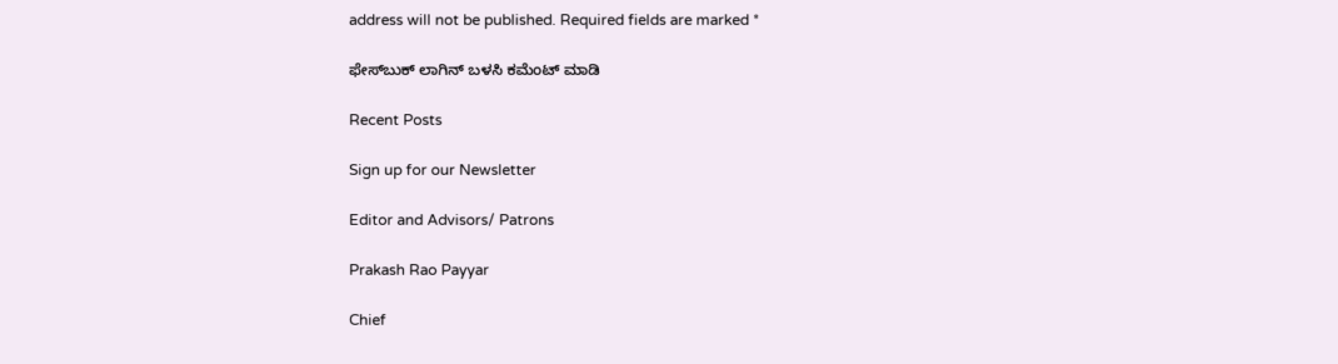address will not be published. Required fields are marked *

ಫೇಸ್‌ಬುಕ್‌ ಲಾಗಿನ್ ಬಳಸಿ ಕಮೆಂಟ್‌ ಮಾಡಿ

Recent Posts

Sign up for our Newsletter

Editor and Advisors/ Patrons

Prakash Rao Payyar

Chief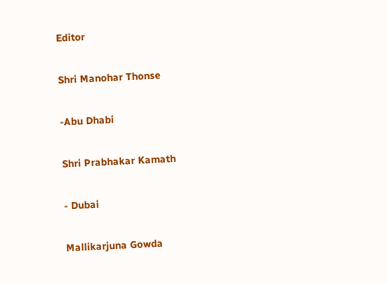Editor

Shri Manohar Thonse

-Abu Dhabi

Shri Prabhakar Kamath

- Dubai

Mallikarjuna Gowda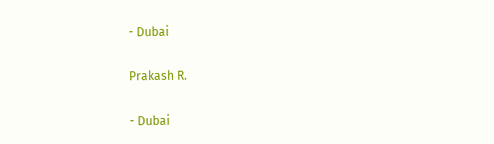- Dubai

Prakash R.

- Dubai